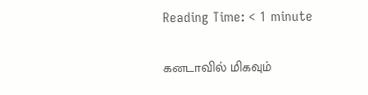Reading Time: < 1 minute

கனடாவில் மிகவும்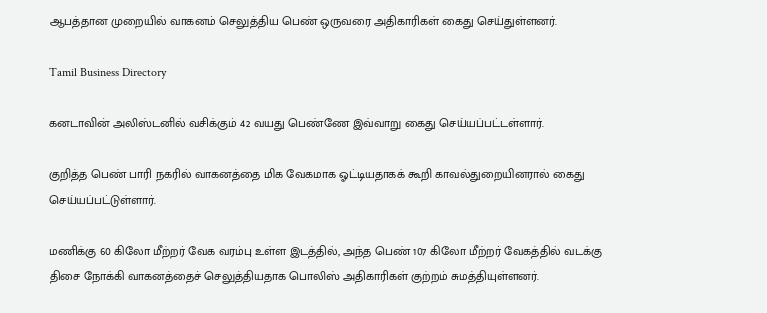ஆபத்தான முறையில் வாகனம் செலுத்திய பெண் ஒருவரை அதிகாரிகள் கைது செய்துள்ளனர்.

Tamil Business Directory

கனடாவின் அலிஸ்டனில் வசிக்கும் 42 வயது பெண்ணே இவ்வாறு கைது செய்யப்பட்டள்ளார்.

குறித்த பெண் பாரி நகரில் வாகனத்தை மிக வேகமாக ஓட்டியதாகக் கூறி காவல்துறையினரால் கைது செய்யப்பட்டுள்ளார்.

மணிக்கு 60 கிலோ மீற்றர் வேக வரம்பு உள்ள இடத்தில், அந்த பெண் 107 கிலோ மீற்றர் வேகத்தில் வடக்கு திசை நோக்கி வாகனத்தைச் செலுத்தியதாக பொலிஸ் அதிகாரிகள் குற்றம் சுமத்தியுள்ளனர்.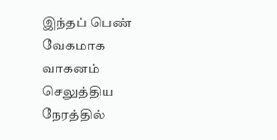இந்தப் பெண் வேகமாக வாகனம் செலுத்திய நேரத்தில்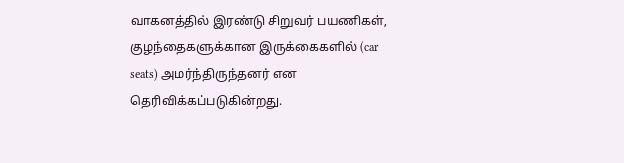வாகனத்தில் இரண்டு சிறுவர் பயணிகள், குழந்தைகளுக்கான இருக்கைகளில் (car seats) அமர்ந்திருந்தனர் என தெரிவிக்கப்படுகின்றது.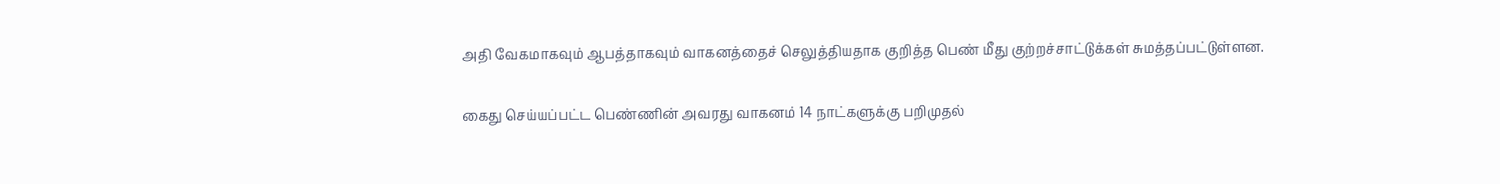அதி வேகமாகவும் ஆபத்தாகவும் வாகனத்தைச் செலுத்தியதாக குறித்த பெண் மீது குற்றச்சாட்டுக்கள் சுமத்தப்பட்டுள்ளன.

கைது செய்யப்பட்ட பெண்ணின் அவரது வாகனம் 14 நாட்களுக்கு பறிமுதல்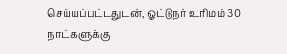செய்யப்பட்டதுடன், ஓட்டுநர் உரிமம் 30 நாட்களுக்கு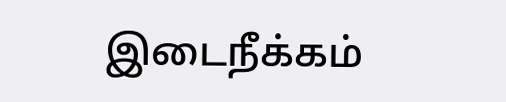இடைநீக்கம்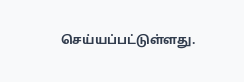செய்யப்பட்டுள்ளது.